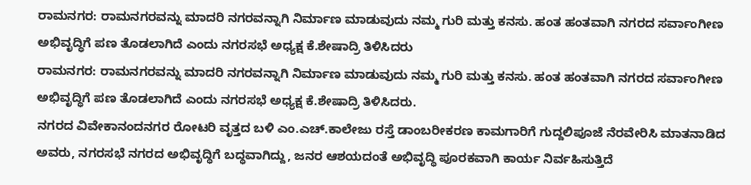ರಾಮನಗರ: ರಾಮನಗರವನ್ನು ಮಾದರಿ ನಗರವನ್ನಾಗಿ ನಿರ್ಮಾಣ ಮಾಡುವುದು ನಮ್ಮ ಗುರಿ ಮತ್ತು ಕನಸು. ಹಂತ ಹಂತವಾಗಿ ನಗರದ ಸರ್ವಾಂಗೀಣ ಅಭಿವೃದ್ಧಿಗೆ ಪಣ ತೊಡಲಾಗಿದೆ ಎಂದು ನಗರಸಭೆ ಅಧ್ಯಕ್ಷ ಕೆ.ಶೇಷಾದ್ರಿ ತಿಳಿಸಿದರು
ರಾಮನಗರ: ರಾಮನಗರವನ್ನು ಮಾದರಿ ನಗರವನ್ನಾಗಿ ನಿರ್ಮಾಣ ಮಾಡುವುದು ನಮ್ಮ ಗುರಿ ಮತ್ತು ಕನಸು. ಹಂತ ಹಂತವಾಗಿ ನಗರದ ಸರ್ವಾಂಗೀಣ ಅಭಿವೃದ್ಧಿಗೆ ಪಣ ತೊಡಲಾಗಿದೆ ಎಂದು ನಗರಸಭೆ ಅಧ್ಯಕ್ಷ ಕೆ.ಶೇಷಾದ್ರಿ ತಿಳಿಸಿದರು.
ನಗರದ ವಿವೇಕಾನಂದನಗರ ರೋಟರಿ ವೃತ್ತದ ಬಳಿ ಎಂ.ಎಚ್.ಕಾಲೇಜು ರಸ್ತೆ ಡಾಂಬರೀಕರಣ ಕಾಮಗಾರಿಗೆ ಗುದ್ದಲಿಪೂಜೆ ನೆರವೇರಿಸಿ ಮಾತನಾಡಿದ ಅವರು, ನಗರಸಭೆ ನಗರದ ಅಭಿವೃದ್ಧಿಗೆ ಬದ್ಧವಾಗಿದ್ದು, ಜನರ ಆಶಯದಂತೆ ಅಭಿವೃದ್ಧಿ ಪೂರಕವಾಗಿ ಕಾರ್ಯ ನಿರ್ವಹಿಸುತ್ತಿದೆ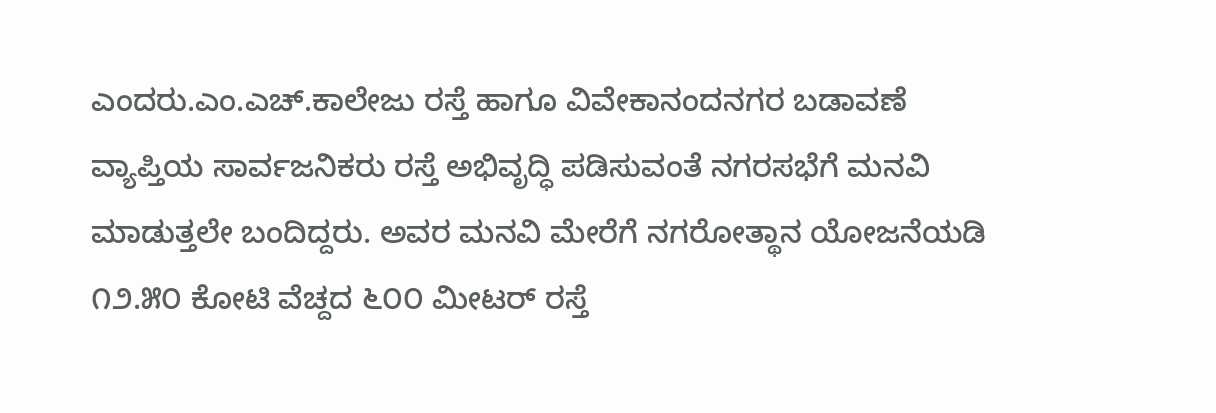ಎಂದರು.ಎಂ.ಎಚ್.ಕಾಲೇಜು ರಸ್ತೆ ಹಾಗೂ ವಿವೇಕಾನಂದನಗರ ಬಡಾವಣೆ ವ್ಯಾಪ್ತಿಯ ಸಾರ್ವಜನಿಕರು ರಸ್ತೆ ಅಭಿವೃದ್ಧಿ ಪಡಿಸುವಂತೆ ನಗರಸಭೆಗೆ ಮನವಿ ಮಾಡುತ್ತಲೇ ಬಂದಿದ್ದರು. ಅವರ ಮನವಿ ಮೇರೆಗೆ ನಗರೋತ್ಥಾನ ಯೋಜನೆಯಡಿ ೧೨.೫೦ ಕೋಟಿ ವೆಚ್ದದ ೬೦೦ ಮೀಟರ್ ರಸ್ತೆ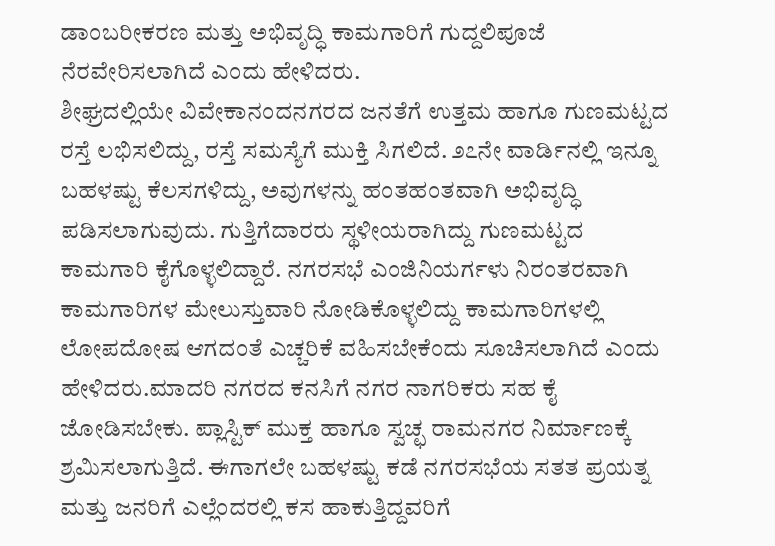ಡಾಂಬರೀಕರಣ ಮತ್ತು ಅಭಿವೃದ್ಧಿ ಕಾಮಗಾರಿಗೆ ಗುದ್ದಲಿಪೂಜೆ ನೆರವೇರಿಸಲಾಗಿದೆ ಎಂದು ಹೇಳಿದರು.
ಶೀಘ್ರದಲ್ಲಿಯೇ ವಿವೇಕಾನಂದನಗರದ ಜನತೆಗೆ ಉತ್ತಮ ಹಾಗೂ ಗುಣಮಟ್ಟದ ರಸ್ತೆ ಲಭಿಸಲಿದ್ದು, ರಸ್ತೆ ಸಮಸ್ಯೆಗೆ ಮುಕ್ತಿ ಸಿಗಲಿದೆ. ೨೭ನೇ ವಾರ್ಡಿನಲ್ಲಿ ಇನ್ನೂ ಬಹಳಷ್ಟು ಕೆಲಸಗಳಿದ್ದು, ಅವುಗಳನ್ನು ಹಂತಹಂತವಾಗಿ ಅಭಿವೃದ್ಧಿ ಪಡಿಸಲಾಗುವುದು. ಗುತ್ತಿಗೆದಾರರು ಸ್ಥಳೀಯರಾಗಿದ್ದು ಗುಣಮಟ್ಟದ ಕಾಮಗಾರಿ ಕೈಗೊಳ್ಳಲಿದ್ದಾರೆ. ನಗರಸಭೆ ಎಂಜಿನಿಯರ್ಗಳು ನಿರಂತರವಾಗಿ ಕಾಮಗಾರಿಗಳ ಮೇಲುಸ್ತುವಾರಿ ನೋಡಿಕೊಳ್ಳಲಿದ್ದು ಕಾಮಗಾರಿಗಳಲ್ಲಿ ಲೋಪದೋಷ ಆಗದಂತೆ ಎಚ್ಚರಿಕೆ ವಹಿಸಬೇಕೆಂದು ಸೂಚಿಸಲಾಗಿದೆ ಎಂದು ಹೇಳಿದರು.ಮಾದರಿ ನಗರದ ಕನಸಿಗೆ ನಗರ ನಾಗರಿಕರು ಸಹ ಕೈ ಜೋಡಿಸಬೇಕು. ಪ್ಲಾಸ್ಟಿಕ್ ಮುಕ್ತ ಹಾಗೂ ಸ್ವಚ್ಛ ರಾಮನಗರ ನಿರ್ಮಾಣಕ್ಕೆ ಶ್ರಮಿಸಲಾಗುತ್ತಿದೆ. ಈಗಾಗಲೇ ಬಹಳಷ್ಟು ಕಡೆ ನಗರಸಭೆಯ ಸತತ ಪ್ರಯತ್ನ ಮತ್ತು ಜನರಿಗೆ ಎಲ್ಲೆಂದರಲ್ಲಿ ಕಸ ಹಾಕುತ್ತಿದ್ದವರಿಗೆ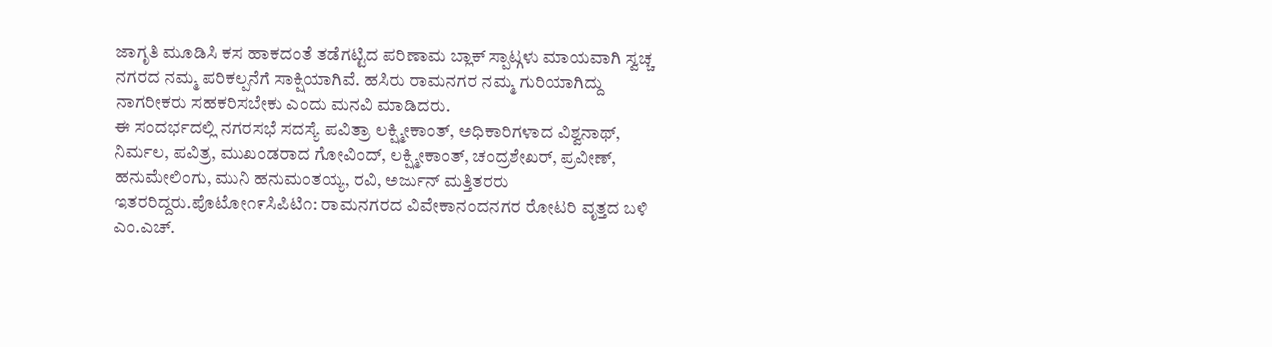ಜಾಗೃತಿ ಮೂಡಿಸಿ ಕಸ ಹಾಕದಂತೆ ತಡೆಗಟ್ಟಿದ ಪರಿಣಾಮ ಬ್ಲಾಕ್ ಸ್ಪಾಟ್ಗಳು ಮಾಯವಾಗಿ ಸ್ವಚ್ಚ ನಗರದ ನಮ್ಮ ಪರಿಕಲ್ಪನೆಗೆ ಸಾಕ್ಷಿಯಾಗಿವೆ. ಹಸಿರು ರಾಮನಗರ ನಮ್ಮ ಗುರಿಯಾಗಿದ್ದು ನಾಗರೀಕರು ಸಹಕರಿಸಬೇಕು ಎಂದು ಮನವಿ ಮಾಡಿದರು.
ಈ ಸಂದರ್ಭದಲ್ಲಿ ನಗರಸಭೆ ಸದಸ್ಯೆ ಪವಿತ್ರಾ ಲಕ್ಷ್ಮೀಕಾಂತ್, ಅಧಿಕಾರಿಗಳಾದ ವಿಶ್ವನಾಥ್, ನಿರ್ಮಲ, ಪವಿತ್ರ, ಮುಖಂಡರಾದ ಗೋವಿಂದ್, ಲಕ್ಷ್ಮೀಕಾಂತ್, ಚಂದ್ರಶೇಖರ್, ಪ್ರವೀಣ್, ಹನುಮೇಲಿಂಗು, ಮುನಿ ಹನುಮಂತಯ್ಯ, ರವಿ, ಅರ್ಜುನ್ ಮತ್ತಿತರರು ಇತರರಿದ್ದರು.ಪೊಟೋ೧೯ಸಿಪಿಟಿ೧: ರಾಮನಗರದ ವಿವೇಕಾನಂದನಗರ ರೋಟರಿ ವೃತ್ತದ ಬಳಿ ಎಂ.ಎಚ್.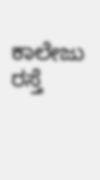ಕಾಲೇಜು ರಸ್ತೆ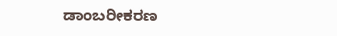ಡಾಂಬರೀಕರಣ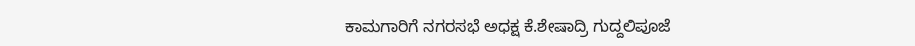ಕಾಮಗಾರಿಗೆ ನಗರಸಭೆ ಅಧಕ್ಷ ಕೆ.ಶೇಷಾದ್ರಿ ಗುದ್ದಲಿಪೂಜೆ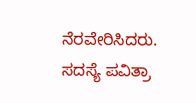ನೆರವೇರಿಸಿದರು. ಸದಸ್ಯೆ ಪವಿತ್ರಾ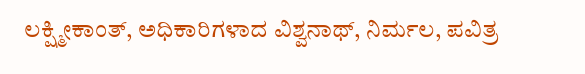ಲಕ್ಷ್ಮೀಕಾಂತ್, ಅಧಿಕಾರಿಗಳಾದ ವಿಶ್ವನಾಥ್, ನಿರ್ಮಲ, ಪವಿತ್ರ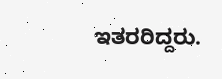ಇತರರಿದ್ದರು.